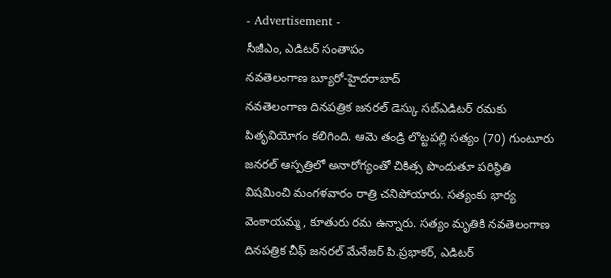- Advertisement -
సీజీఎం, ఎడిటర్ సంతాపం
నవతెలంగాణ బ్యూరో-హైదరాబాద్
నవతెలంగాణ దినపత్రిక జనరల్ డెస్కు సబ్ఎడిటర్ రమకు పితృవియోగం కలిగింది. ఆమె తండ్రి లొట్టపల్లి సత్యం (70) గుంటూరు జనరల్ ఆస్పత్రిలో అనారోగ్యంతో చికిత్స పొందుతూ పరిస్థితి విషమించి మంగళవారం రాత్రి చనిపోయారు. సత్యంకు భార్య వెంకాయమ్మ, కూతురు రమ ఉన్నారు. సత్యం మృతికి నవతెలంగాణ దినపత్రిక చీఫ్ జనరల్ మేనేజర్ పి.ప్రభాకర్, ఎడిటర్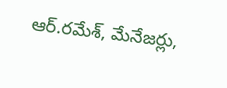ఆర్.రమేశ్, మేనేజర్లు,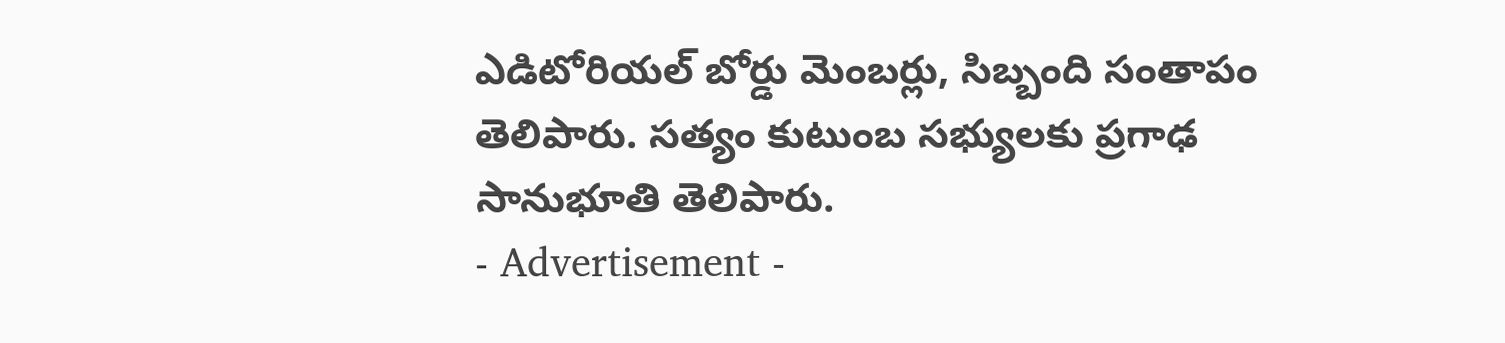ఎడిటోరియల్ బోర్డు మెంబర్లు, సిబ్బంది సంతాపం తెలిపారు. సత్యం కుటుంబ సభ్యులకు ప్రగాఢ సానుభూతి తెలిపారు.
- Advertisement -